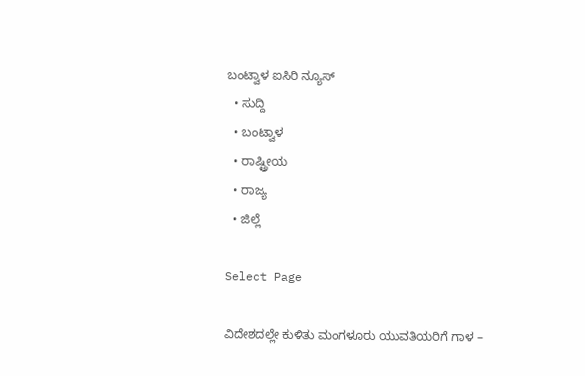ಬಂಟ್ವಾಳ ಐಸಿರಿ ನ್ಯೂಸ್
  • ಸುದ್ದಿ
  • ಬಂಟ್ವಾಳ
  • ರಾಷ್ಟ್ರೀಯ
  • ರಾಜ್ಯ
  • ಜಿಲ್ಲೆ

Select Page

ವಿದೇಶದಲ್ಲೇ ಕುಳಿತು ಮಂಗಳೂರು ಯುವತಿಯರಿಗೆ ಗಾಳ –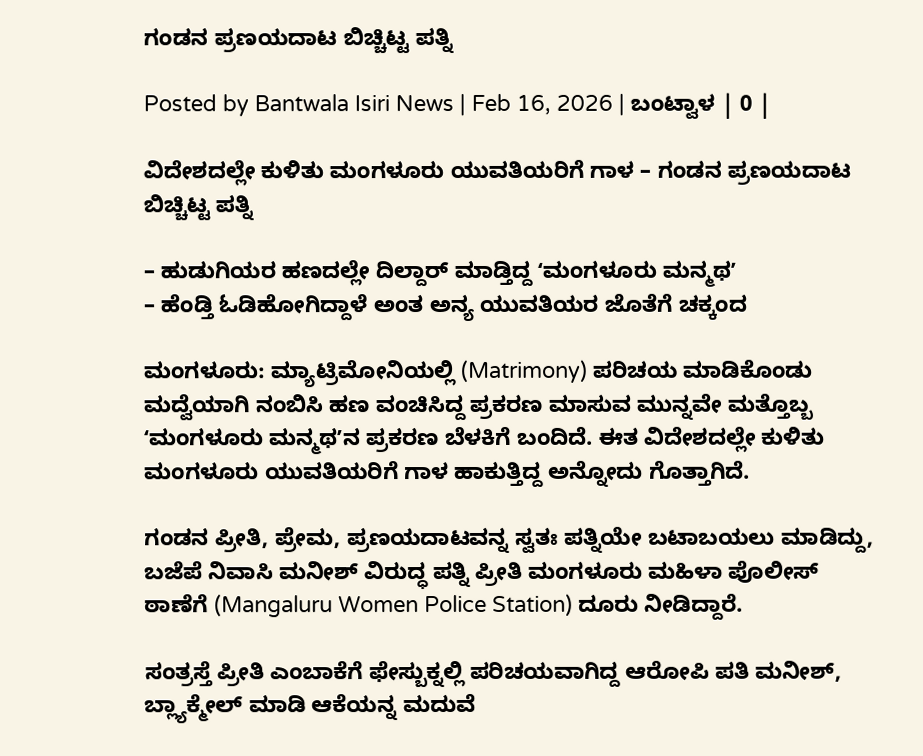ಗಂಡನ ಪ್ರಣಯದಾಟ ಬಿಚ್ಚಿಟ್ಟ ಪತ್ನಿ

Posted by Bantwala Isiri News | Feb 16, 2026 | ಬಂಟ್ವಾಳ | 0 |

ವಿದೇಶದಲ್ಲೇ ಕುಳಿತು ಮಂಗಳೂರು ಯುವತಿಯರಿಗೆ ಗಾಳ – ಗಂಡನ ಪ್ರಣಯದಾಟ ಬಿಚ್ಚಿಟ್ಟ ಪತ್ನಿ

– ಹುಡುಗಿಯರ ಹಣದಲ್ಲೇ ದಿಲ್ದಾರ್‌ ಮಾಡ್ತಿದ್ದ ʻಮಂಗಳೂರು ಮನ್ಮಥʼ
– ಹೆಂಡ್ತಿ ಓಡಿಹೋಗಿದ್ದಾಳೆ ಅಂತ ಅನ್ಯ ಯುವತಿಯರ ಜೊತೆಗೆ ಚಕ್ಕಂದ

ಮಂಗಳೂರು: ಮ್ಯಾಟ್ರಿಮೋನಿಯಲ್ಲಿ (Matrimony) ಪರಿಚಯ ಮಾಡಿಕೊಂಡು ಮದ್ವೆಯಾಗಿ ನಂಬಿಸಿ ಹಣ ವಂಚಿಸಿದ್ದ ಪ್ರಕರಣ ಮಾಸುವ ಮುನ್ನವೇ ಮತ್ತೊಬ್ಬ ʻಮಂಗಳೂರು ಮನ್ಮಥʼನ ಪ್ರಕರಣ ಬೆಳಕಿಗೆ ಬಂದಿದೆ. ಈತ ವಿದೇಶದಲ್ಲೇ ಕುಳಿತು ಮಂಗಳೂರು ಯುವತಿಯರಿಗೆ ಗಾಳ ಹಾಕುತ್ತಿದ್ದ ಅನ್ನೋದು ಗೊತ್ತಾಗಿದೆ.

ಗಂಡನ ಪ್ರೀತಿ, ಪ್ರೇಮ, ಪ್ರಣಯದಾಟವನ್ನ ಸ್ವತಃ ಪತ್ನಿಯೇ ಬಟಾಬಯಲು ಮಾಡಿದ್ದು, ಬಜೆಪೆ ನಿವಾಸಿ ಮನೀಶ್ ವಿರುದ್ಧ ಪತ್ನಿ ಪ್ರೀತಿ ಮಂಗಳೂರು ಮಹಿಳಾ ಪೊಲೀಸ್‌ ಠಾಣೆಗೆ (Mangaluru Women Police Station) ದೂರು ನೀಡಿದ್ದಾರೆ.

ಸಂತ್ರಸ್ತೆ ಪ್ರೀತಿ ಎಂಬಾಕೆಗೆ ಫೇಸ್ಬುಕ್ನಲ್ಲಿ ಪರಿಚಯವಾಗಿದ್ದ ಆರೋಪಿ ಪತಿ ಮನೀಶ್, ಬ್ಲ್ಯಾಕ್ಮೇಲ್ ಮಾಡಿ ಆಕೆಯನ್ನ ಮದುವೆ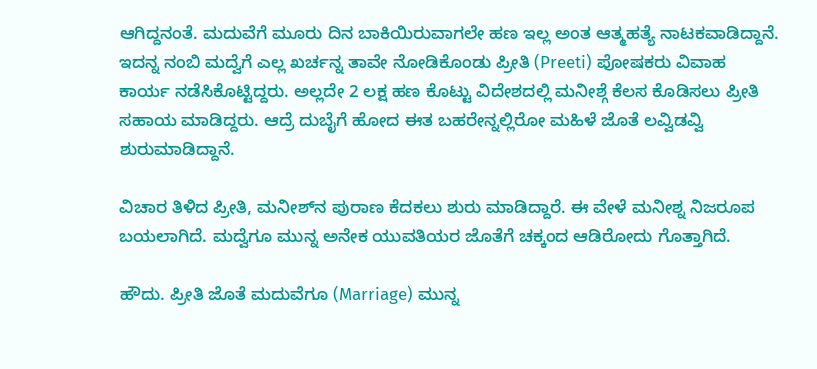ಆಗಿದ್ದನಂತೆ. ಮದುವೆಗೆ ಮೂರು ದಿನ ಬಾಕಿಯಿರುವಾಗಲೇ ಹಣ ಇಲ್ಲ ಅಂತ ಆತ್ಮಹತ್ಯೆ ನಾಟಕವಾಡಿದ್ದಾನೆ. ಇದನ್ನ ನಂಬಿ ಮದ್ವೆಗೆ ಎಲ್ಲ ಖರ್ಚನ್ನ ತಾವೇ ನೋಡಿಕೊಂಡು ಪ್ರೀತಿ (Preeti) ಪೋಷಕರು ವಿವಾಹ ಕಾರ್ಯ ನಡೆಸಿಕೊಟ್ಟಿದ್ದರು. ಅಲ್ಲದೇ 2 ಲಕ್ಷ ಹಣ ಕೊಟ್ಟು ವಿದೇಶದಲ್ಲಿ ಮನೀಶ್ಗೆ ಕೆಲಸ ಕೊಡಿಸಲು ಪ್ರೀತಿ ಸಹಾಯ ಮಾಡಿದ್ದರು. ಆದ್ರೆ ದುಬೈಗೆ ಹೋದ ಈತ ಬಹರೇನ್ನಲ್ಲಿರೋ ಮಹಿಳೆ ಜೊತೆ ಲವ್ವಿಡವ್ವಿ ಶುರುಮಾಡಿದ್ದಾನೆ.

ವಿಚಾರ ತಿಳಿದ ಪ್ರೀತಿ, ಮನೀಶ್‌ನ ಪುರಾಣ ಕೆದಕಲು ಶುರು ಮಾಡಿದ್ದಾರೆ. ಈ ವೇಳೆ ಮನೀಶ್ನ ನಿಜರೂಪ ಬಯಲಾಗಿದೆ. ಮದ್ವೆಗೂ ಮುನ್ನ ಅನೇಕ ಯುವತಿಯರ ಜೊತೆಗೆ ಚಕ್ಕಂದ ಆಡಿರೋದು ಗೊತ್ತಾಗಿದೆ.

ಹೌದು. ಪ್ರೀತಿ ಜೊತೆ ಮದುವೆಗೂ (Marriage) ಮುನ್ನ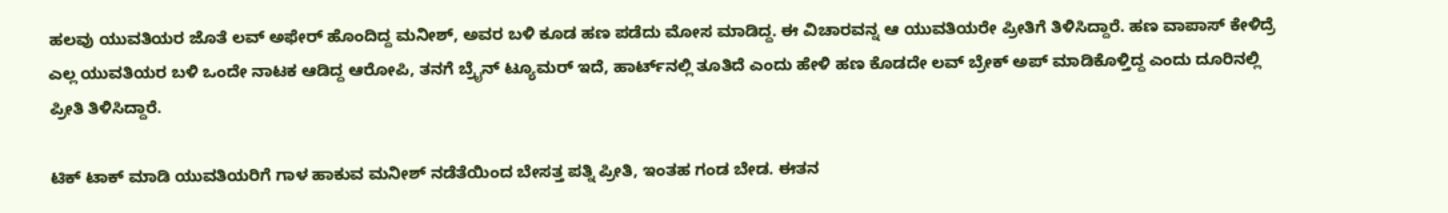ಹಲವು ಯುವತಿಯರ ಜೊತೆ ಲವ್ ಅಫೇರ್ ಹೊಂದಿದ್ದ ಮನೀಶ್, ಅವರ ಬಳಿ ಕೂಡ ಹಣ ಪಡೆದು ಮೋಸ ಮಾಡಿದ್ದ. ಈ ವಿಚಾರವನ್ನ ಆ ಯುವತಿಯರೇ ಪ್ರೀತಿಗೆ ತಿಳಿಸಿದ್ದಾರೆ. ಹಣ ವಾಪಾಸ್ ಕೇಳಿದ್ರೆ ಎಲ್ಲ ಯುವತಿಯರ ಬಳಿ ಒಂದೇ ನಾಟಕ ಆಡಿದ್ದ ಆರೋಪಿ, ತನಗೆ ಬ್ರೈನ್ ಟ್ಯೂಮರ್ ಇದೆ, ಹಾರ್ಟ್‌ನಲ್ಲಿ ತೂತಿದೆ ಎಂದು ಹೇಳಿ ಹಣ ಕೊಡದೇ ಲವ್ ಬ್ರೇಕ್ ಅಪ್ ಮಾಡಿಕೊಳ್ತಿದ್ದ ಎಂದು ದೂರಿನಲ್ಲಿ ಪ್ರೀತಿ ತಿಳಿಸಿದ್ದಾರೆ.

ಟಿಕ್ ಟಾಕ್ ಮಾಡಿ ಯುವತಿಯರಿಗೆ ಗಾಳ ಹಾಕುವ ಮನೀಶ್ ನಡೆತೆಯಿಂದ ಬೇಸತ್ತ ಪತ್ನಿ ಪ್ರೀತಿ, ಇಂತಹ ಗಂಡ ಬೇಡ. ಈತನ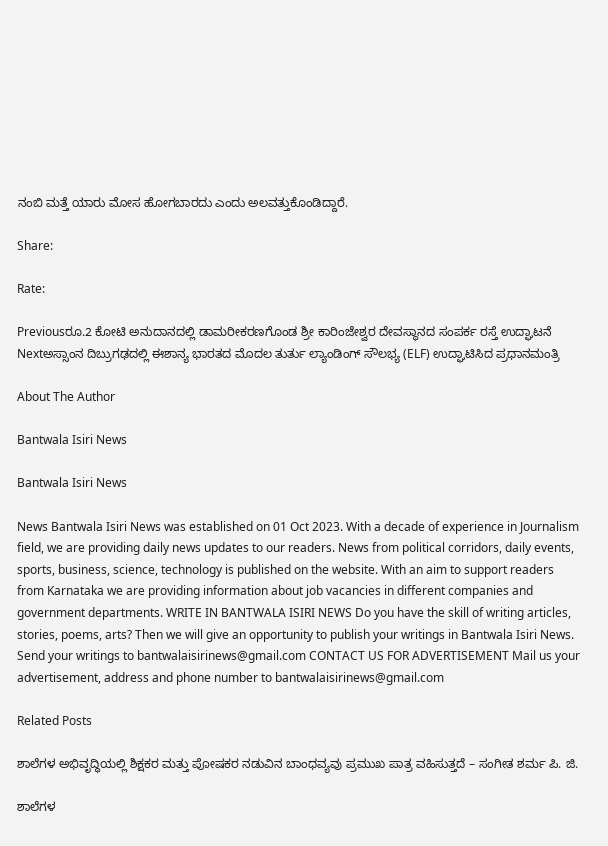ನಂಬಿ ಮತ್ತೆ ಯಾರು ಮೋಸ ಹೋಗಬಾರದು ಎಂದು ಅಲವತ್ತುಕೊಂಡಿದ್ದಾರೆ.

Share:

Rate:

Previousರೂ.2 ಕೋಟಿ ಅನುದಾನದಲ್ಲಿ ಡಾಮರೀಕರಣಗೊಂಡ ಶ್ರೀ ಕಾರಿಂಜೇಶ್ವರ ದೇವಸ್ಥಾನದ ಸಂಪರ್ಕ ರಸ್ತೆ ಉದ್ಘಾಟನೆ
Nextಅಸ್ಸಾಂನ ದಿಬ್ರುಗಢದಲ್ಲಿ ಈಶಾನ್ಯ ಭಾರತದ ಮೊದಲ ತುರ್ತು ಲ್ಯಾಂಡಿಂಗ್ ಸೌಲಭ್ಯ (ELF) ಉದ್ಘಾಟಿಸಿದ ಪ್ರಧಾನಮಂತ್ರಿ

About The Author

Bantwala Isiri News

Bantwala Isiri News

News Bantwala Isiri News was established on 01 Oct 2023. With a decade of experience in Journalism field, we are providing daily news updates to our readers. News from political corridors, daily events, sports, business, science, technology is published on the website. With an aim to support readers from Karnataka we are providing information about job vacancies in different companies and government departments. WRITE IN BANTWALA ISIRI NEWS Do you have the skill of writing articles, stories, poems, arts? Then we will give an opportunity to publish your writings in Bantwala Isiri News. Send your writings to bantwalaisirinews@gmail.com CONTACT US FOR ADVERTISEMENT Mail us your advertisement, address and phone number to bantwalaisirinews@gmail.com

Related Posts

ಶಾಲೆಗಳ ಅಭಿವೃದ್ಧಿಯಲ್ಲಿ ಶಿಕ್ಷಕರ ಮತ್ತು ಪೋಷಕರ ನಡುವಿನ ಬಾಂಧವ್ಯವು ಪ್ರಮುಖ ಪಾತ್ರ ವಹಿಸುತ್ತದೆ – ಸಂಗೀತ ಶರ್ಮ ಪಿ. ಜಿ.

ಶಾಲೆಗಳ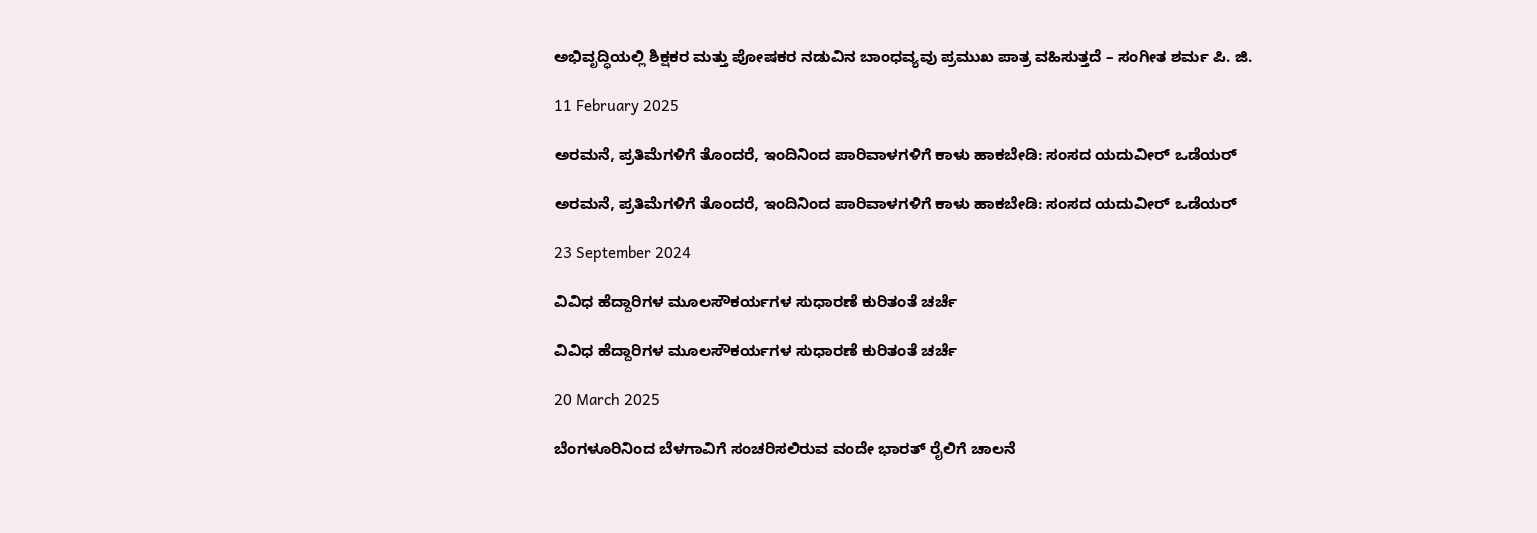ಅಭಿವೃದ್ಧಿಯಲ್ಲಿ ಶಿಕ್ಷಕರ ಮತ್ತು ಪೋಷಕರ ನಡುವಿನ ಬಾಂಧವ್ಯವು ಪ್ರಮುಖ ಪಾತ್ರ ವಹಿಸುತ್ತದೆ – ಸಂಗೀತ ಶರ್ಮ ಪಿ. ಜಿ.

11 February 2025

ಅರಮನೆ, ಪ್ರತಿಮೆಗಳಿಗೆ ತೊಂದರೆ, ಇಂದಿನಿಂದ ಪಾರಿವಾಳಗಳಿಗೆ ಕಾಳು ಹಾಕಬೇಡಿ: ಸಂಸದ ಯದುವೀರ್ ಒಡೆಯರ್

ಅರಮನೆ, ಪ್ರತಿಮೆಗಳಿಗೆ ತೊಂದರೆ, ಇಂದಿನಿಂದ ಪಾರಿವಾಳಗಳಿಗೆ ಕಾಳು ಹಾಕಬೇಡಿ: ಸಂಸದ ಯದುವೀರ್ ಒಡೆಯರ್

23 September 2024

ವಿವಿಧ ಹೆದ್ದಾರಿಗಳ ಮೂಲಸೌಕರ್ಯಗಳ ಸುಧಾರಣೆ ಕುರಿತಂತೆ ಚರ್ಚೆ

ವಿವಿಧ ಹೆದ್ದಾರಿಗಳ ಮೂಲಸೌಕರ್ಯಗಳ ಸುಧಾರಣೆ ಕುರಿತಂತೆ ಚರ್ಚೆ

20 March 2025

ಬೆಂಗಳೂರಿನಿಂದ ಬೆಳಗಾವಿಗೆ ಸಂಚರಿಸಲಿರುವ ವಂದೇ ಭಾರತ್‌ ರೈಲಿಗೆ ಚಾಲನೆ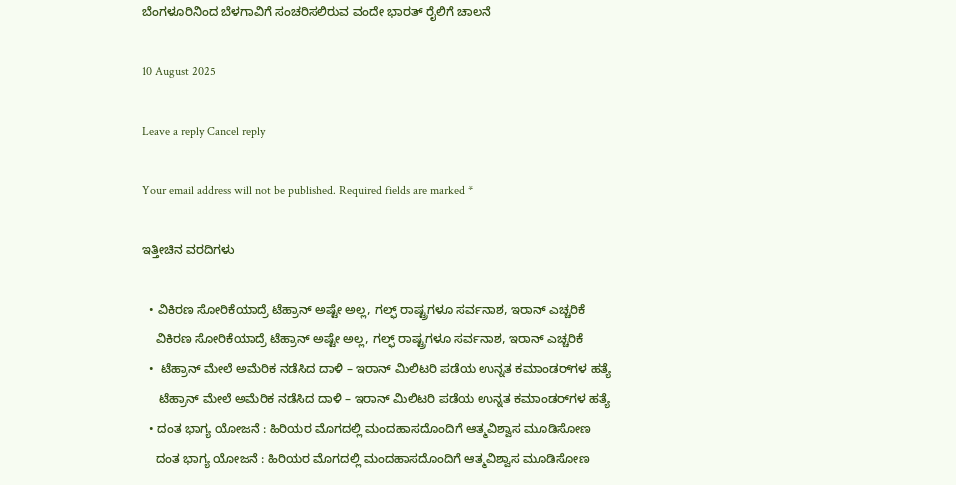ಬೆಂಗಳೂರಿನಿಂದ ಬೆಳಗಾವಿಗೆ ಸಂಚರಿಸಲಿರುವ ವಂದೇ ಭಾರತ್‌ ರೈಲಿಗೆ ಚಾಲನೆ

10 August 2025

Leave a reply Cancel reply

Your email address will not be published. Required fields are marked *

ಇತ್ತೀಚಿನ ವರದಿಗಳು

  • ವಿಕಿರಣ ಸೋರಿಕೆಯಾದ್ರೆ ಟೆಹ್ರಾನ್ ಅಷ್ಟೇ ಅಲ್ಲ, ಗಲ್ಫ್ ರಾಷ್ಟ್ರಗಳೂ ಸರ್ವನಾಶ, ಇರಾನ್ ಎಚ್ಚರಿಕೆ
    ವಿಕಿರಣ ಸೋರಿಕೆಯಾದ್ರೆ ಟೆಹ್ರಾನ್ ಅಷ್ಟೇ ಅಲ್ಲ, ಗಲ್ಫ್ ರಾಷ್ಟ್ರಗಳೂ ಸರ್ವನಾಶ, ಇರಾನ್ ಎಚ್ಚರಿಕೆ
  •  ಟೆಹ್ರಾನ್‌ ಮೇಲೆ ಅಮೆರಿಕ ನಡೆಸಿದ ದಾಳಿ – ಇರಾನ್‌ ಮಿಲಿಟರಿ ಪಡೆಯ ಉನ್ನತ ಕಮಾಂಡರ್‌ಗಳ ಹತ್ಯೆ
     ಟೆಹ್ರಾನ್‌ ಮೇಲೆ ಅಮೆರಿಕ ನಡೆಸಿದ ದಾಳಿ – ಇರಾನ್‌ ಮಿಲಿಟರಿ ಪಡೆಯ ಉನ್ನತ ಕಮಾಂಡರ್‌ಗಳ ಹತ್ಯೆ
  • ದಂತ ಭಾಗ್ಯ ಯೋಜನೆ : ಹಿರಿಯರ ಮೊಗದಲ್ಲಿ ಮಂದಹಾಸದೊಂದಿಗೆ ಆತ್ಮವಿಶ್ವಾಸ ಮೂಡಿಸೋಣ
    ದಂತ ಭಾಗ್ಯ ಯೋಜನೆ : ಹಿರಿಯರ ಮೊಗದಲ್ಲಿ ಮಂದಹಾಸದೊಂದಿಗೆ ಆತ್ಮವಿಶ್ವಾಸ ಮೂಡಿಸೋಣ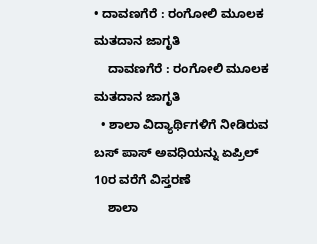• ದಾವಣಗೆರೆ : ರಂಗೋಲಿ ಮೂಲಕ ಮತದಾನ ಜಾಗೃತಿ
    ದಾವಣಗೆರೆ : ರಂಗೋಲಿ ಮೂಲಕ ಮತದಾನ ಜಾಗೃತಿ
  • ಶಾಲಾ ವಿದ್ಯಾರ್ಥಿಗಳಿಗೆ ನೀಡಿರುವ ಬಸ್‌ ಪಾಸ್‌ ಅವಧಿಯನ್ನು ಏಪ್ರಿಲ್‌ 10ರ ವರೆಗೆ ವಿಸ್ತರಣೆ
    ಶಾಲಾ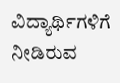ವಿದ್ಯಾರ್ಥಿಗಳಿಗೆ ನೀಡಿರುವ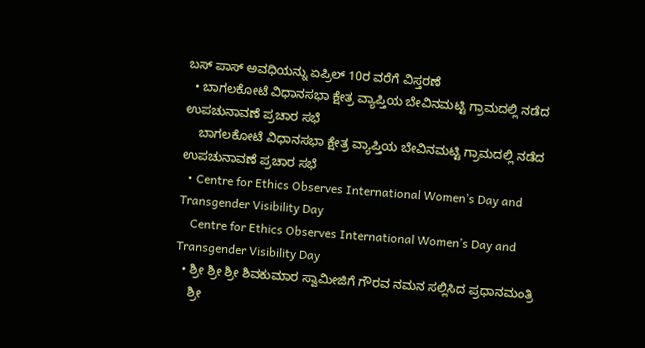ಬಸ್‌ ಪಾಸ್‌ ಅವಧಿಯನ್ನು ಏಪ್ರಿಲ್‌ 10ರ ವರೆಗೆ ವಿಸ್ತರಣೆ
  • ಬಾಗಲಕೋಟೆ ವಿಧಾನಸಭಾ ಕ್ಷೇತ್ರ ವ್ಯಾಪ್ತಿಯ ಬೇವಿನಮಟ್ಟಿ ಗ್ರಾಮದಲ್ಲಿ ನಡೆದ ಉಪಚುನಾವಣೆ ಪ್ರಚಾರ ಸಭೆ
    ಬಾಗಲಕೋಟೆ ವಿಧಾನಸಭಾ ಕ್ಷೇತ್ರ ವ್ಯಾಪ್ತಿಯ ಬೇವಿನಮಟ್ಟಿ ಗ್ರಾಮದಲ್ಲಿ ನಡೆದ ಉಪಚುನಾವಣೆ ಪ್ರಚಾರ ಸಭೆ
  • Centre for Ethics Observes International Women’s Day and Transgender Visibility Day
    Centre for Ethics Observes International Women’s Day and Transgender Visibility Day
  • ಶ್ರೀ ಶ್ರೀ ಶ್ರೀ ಶಿವಕುಮಾರ ಸ್ವಾಮೀಜಿಗೆ ಗೌರವ ನಮನ ಸಲ್ಲಿಸಿದ ಪ್ರಧಾನಮಂತ್ರಿ
    ಶ್ರೀ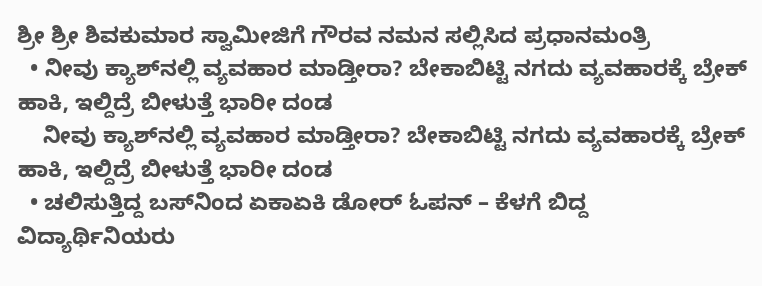ಶ್ರೀ ಶ್ರೀ ಶಿವಕುಮಾರ ಸ್ವಾಮೀಜಿಗೆ ಗೌರವ ನಮನ ಸಲ್ಲಿಸಿದ ಪ್ರಧಾನಮಂತ್ರಿ
  • ನೀವು ಕ್ಯಾಶ್‌ನಲ್ಲಿ ವ್ಯವಹಾರ ಮಾಡ್ತೀರಾ? ಬೇಕಾಬಿಟ್ಟಿ ನಗದು ವ್ಯವಹಾರಕ್ಕೆ ಬ್ರೇಕ್ ಹಾಕಿ, ಇಲ್ದಿದ್ರೆ ಬೀಳುತ್ತೆ ಭಾರೀ ದಂಡ
    ನೀವು ಕ್ಯಾಶ್‌ನಲ್ಲಿ ವ್ಯವಹಾರ ಮಾಡ್ತೀರಾ? ಬೇಕಾಬಿಟ್ಟಿ ನಗದು ವ್ಯವಹಾರಕ್ಕೆ ಬ್ರೇಕ್ ಹಾಕಿ, ಇಲ್ದಿದ್ರೆ ಬೀಳುತ್ತೆ ಭಾರೀ ದಂಡ
  • ಚಲಿಸುತ್ತಿದ್ದ ಬಸ್‌ನಿಂದ ಏಕಾಏಕಿ ಡೋರ್ ಓಪನ್ – ಕೆಳಗೆ ಬಿದ್ದ ವಿದ್ಯಾರ್ಥಿನಿಯರು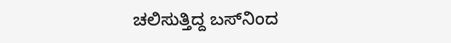ಚಲಿಸುತ್ತಿದ್ದ ಬಸ್‌ನಿಂದ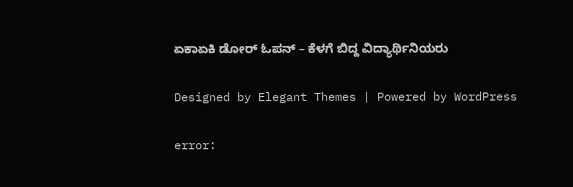ಏಕಾಏಕಿ ಡೋರ್ ಓಪನ್ – ಕೆಳಗೆ ಬಿದ್ದ ವಿದ್ಯಾರ್ಥಿನಿಯರು

Designed by Elegant Themes | Powered by WordPress

error: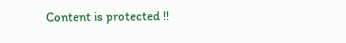Content is protected !!